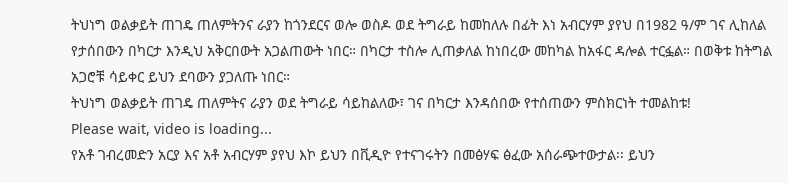ትህነግ ወልቃይት ጠገዴ ጠለምትንና ራያን ከጎንደርና ወሎ ወስዶ ወደ ትግራይ ከመከለሉ በፊት እነ አብርሃም ያየህ በ1982 ዓ/ም ገና ሊከለል የታሰበውን በካርታ እንዲህ አቅርበውት አጋልጠውት ነበር። በካርታ ተስሎ ሊጠቃለል ከነበረው መከካል ከአፋር ዳሎል ተርፏል። በወቅቱ ከትግል አጋሮቹ ሳይቀር ይህን ደባውን ያጋለጡ ነበር።
ትህነግ ወልቃይት ጠገዴ ጠለምትና ራያን ወደ ትግራይ ሳይከልለው፣ ገና በካርታ እንዳሰበው የተሰጠውን ምስክርነት ተመልከቱ!
Please wait, video is loading...
የአቶ ገብረመድን አርያ እና አቶ አብርሃም ያየህ እኮ ይህን በቪዲዮ የተናገሩትን በመፅሃፍ ፅፈው አሰራጭተውታል፡፡ ይህን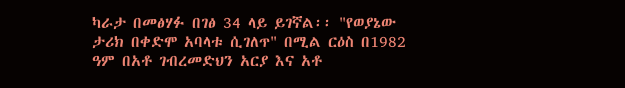ካራታ በመፅሃፉ በገፅ 34 ላይ ይገኛል፡፡ "የወያኔው ታሪክ በቀድሞ አባላቱ ሲገለጥ" በሚል ርዕስ በ1982 ዓም በአቶ ገብረመድህን አርያ እና አቶ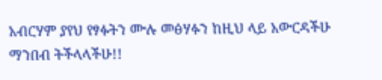አብርሃም ያየህ የፃፉትን ሙሉ መፅሃፉን ከዚህ ላይ አውርዳችሁ ማንበብ ትችላላችሁ!!